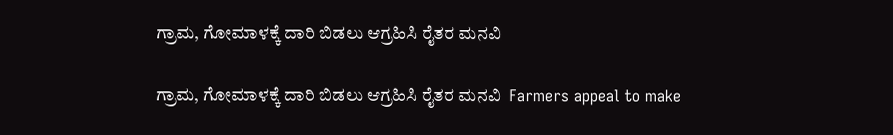ಗ್ರಾಮ, ಗೋಮಾಳಕ್ಕೆ ದಾರಿ ಬಿಡಲು ಆಗ್ರಹಿಸಿ ರೈತರ ಮನವಿ

ಗ್ರಾಮ, ಗೋಮಾಳಕ್ಕೆ ದಾರಿ ಬಿಡಲು ಆಗ್ರಹಿಸಿ ರೈತರ ಮನವಿ  Farmers appeal to make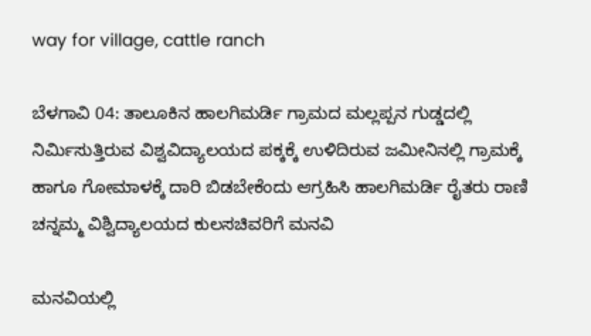way for village, cattle ranch

ಬೆಳಗಾವಿ 04: ತಾಲೂಕಿನ ಹಾಲಗಿಮರ್ಡಿ ಗ್ರಾಮದ ಮಲ್ಲಪ್ಪನ ಗುಡ್ಡದಲ್ಲಿ ನಿರ್ಮಿಸುತ್ತಿರುವ ವಿಶ್ವವಿದ್ಯಾಲಯದ ಪಕ್ಕಕ್ಕೆ ಉಳಿದಿರುವ ಜಮೀನಿನಲ್ಲಿ ಗ್ರಾಮಕ್ಕೆ ಹಾಗೂ ಗೋಮಾಳಕ್ಕೆ ದಾರಿ ಬಿಡಬೇಕೆಂದು ಆಗ್ರಹಿಸಿ ಹಾಲಗಿಮರ್ಡಿ ರೈತರು ರಾಣಿ ಚನ್ನಮ್ಮ ವಿಶ್ವಿದ್ಯಾಲಯದ ಕುಲಸಚಿವರಿಗೆ ಮನವಿ

ಮನವಿಯಲ್ಲಿ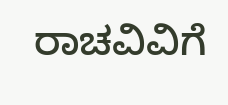ರಾಚವಿವಿಗೆ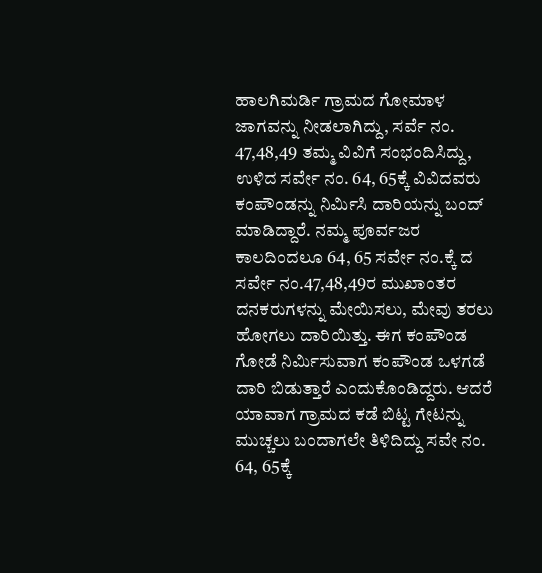ಹಾಲಗಿಮರ್ಡಿ ಗ್ರಾಮದ ಗೋಮಾಳ ಜಾಗವನ್ನು ನೀಡಲಾಗಿದ್ದು, ಸರ್ವೆ ನಂ. 47,48,49 ತಮ್ಮ ವಿವಿಗೆ ಸಂಭಂದಿಸಿದ್ದು, ಉಳಿದ ಸರ್ವೇ ನಂ. 64, 65ಕ್ಕೆ ವಿವಿದವರು ಕಂಪೌಂಡನ್ನು ನಿರ್ಮಿಸಿ ದಾರಿಯನ್ನು ಬಂದ್ ಮಾಡಿದ್ದಾರೆ. ನಮ್ಮ ಪೂರ್ವಜರ ಕಾಲದಿಂದಲೂ 64, 65 ಸರ್ವೇ ನಂ.ಕ್ಕೆ ದ ಸರ್ವೇ ನಂ.47,48,49ರ ಮುಖಾಂತರ ದನಕರುಗಳನ್ನು ಮೇಯಿಸಲು, ಮೇವು ತರಲು ಹೋಗಲು ದಾರಿಯಿತ್ತು. ಈಗ ಕಂಪೌಂಡ ಗೋಡೆ ನಿರ್ಮಿಸುವಾಗ ಕಂಪೌಂಡ ಒಳಗಡೆ ದಾರಿ ಬಿಡುತ್ತಾರೆ ಎಂದುಕೊಂಡಿದ್ದರು. ಆದರೆ ಯಾವಾಗ ಗ್ರಾಮದ ಕಡೆ ಬಿಟ್ಟ ಗೇಟನ್ನು ಮುಚ್ಚಲು ಬಂದಾಗಲೇ ತಿಳಿದಿದ್ದು ಸವೇ ನಂ. 64, 65ಕ್ಕೆ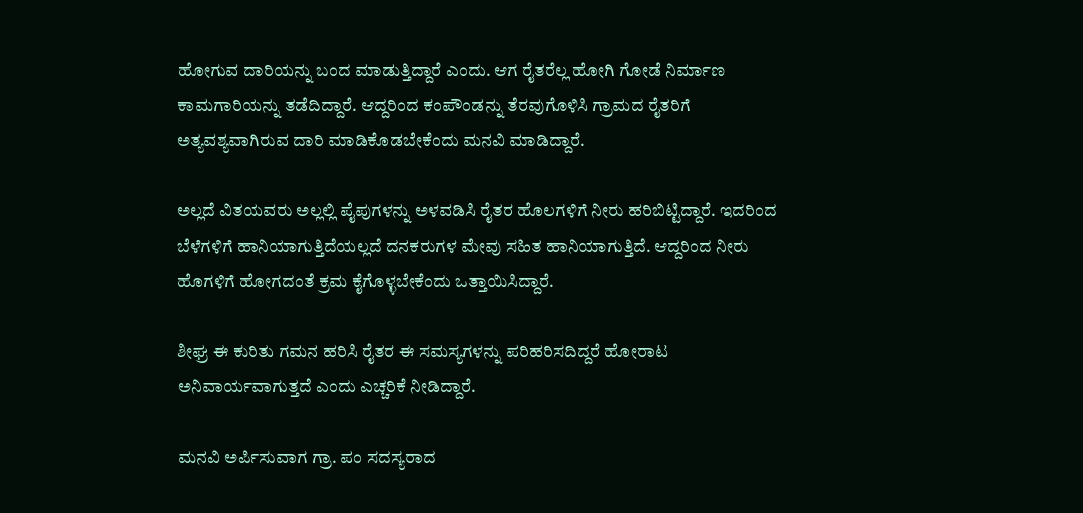ಹೋಗುವ ದಾರಿಯನ್ನು ಬಂದ ಮಾಡುತ್ತಿದ್ದಾರೆ ಎಂದು. ಆಗ ರೈತರೆಲ್ಲ ಹೋಗಿ ಗೋಡೆ ನಿರ್ಮಾಣ ಕಾಮಗಾರಿಯನ್ನು ತಡೆದಿದ್ದಾರೆ. ಆದ್ದರಿಂದ ಕಂಪೌಂಡನ್ನು ತೆರವುಗೊಳಿಸಿ ಗ್ರಾಮದ ರೈತರಿಗೆ ಅತ್ಯವಶ್ಯವಾಗಿರುವ ದಾರಿ ಮಾಡಿಕೊಡಬೇಕೆಂದು ಮನವಿ ಮಾಡಿದ್ದಾರೆ.

ಅಲ್ಲದೆ ವಿತಯವರು ಅಲ್ಲಲ್ಲಿ ಪೈಪುಗಳನ್ನು ಅಳವಡಿಸಿ ರೈತರ ಹೊಲಗಳಿಗೆ ನೀರು ಹರಿಬಿಟ್ಟಿದ್ದಾರೆ. ಇದರಿಂದ ಬೆಳೆಗಳಿಗೆ ಹಾನಿಯಾಗುತ್ತಿದೆಯಲ್ಲದೆ ದನಕರುಗಳ ಮೇವು ಸಹಿತ ಹಾನಿಯಾಗುತ್ತಿದೆ. ಆದ್ದರಿಂದ ನೀರು ಹೊಗಳಿಗೆ ಹೋಗದಂತೆ ಕ್ರಮ ಕೈಗೊಳ್ಳಬೇಕೆಂದು ಒತ್ತಾಯಿಸಿದ್ದಾರೆ.

ಶೀಘ್ರ ಈ ಕುರಿತು ಗಮನ ಹರಿಸಿ ರೈತರ ಈ ಸಮಸ್ಯಗಳನ್ನು ಪರಿಹರಿಸದಿದ್ದರೆ ಹೋರಾಟ ಅನಿವಾರ್ಯವಾಗುತ್ತದೆ ಎಂದು ಎಚ್ಚರಿಕೆ ನೀಡಿದ್ದಾರೆ.

ಮನವಿ ಅರ್ಪಿಸುವಾಗ ಗ್ರಾ. ಪಂ ಸದಸ್ಯರಾದ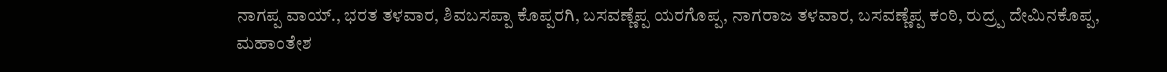ನಾಗಪ್ಪ ವಾಯ್‌., ಭರತ ತಳವಾರ, ಶಿವಬಸಪ್ಪಾ ಕೊಪ್ಪರಗಿ, ಬಸವಣ್ಣೆಪ್ಪ ಯರಗೊಪ್ಪ, ನಾಗರಾಜ ತಳವಾರ, ಬಸವಣ್ಣೆಪ್ಪ ಕಂಠಿ, ರುದ್ರ‍್ಪ ದೇಮಿನಕೊಪ್ಪ, ಮಹಾಂತೇಶ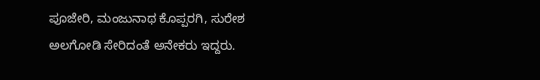ಪೂಜೇರಿ, ಮಂಜುನಾಥ ಕೊಪ್ಪರಗಿ, ಸುರೇಶ ಅಲಗೋಡಿ ಸೇರಿದಂತೆ ಅನೇಕರು ಇದ್ದರು.